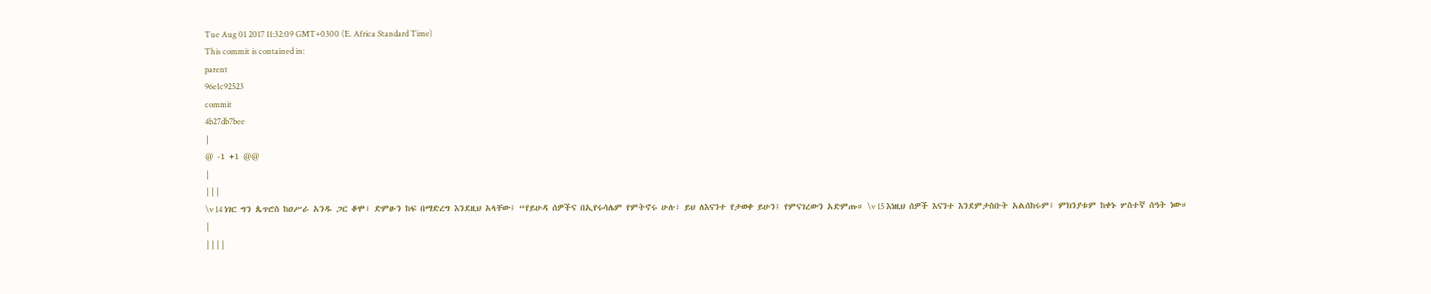Tue Aug 01 2017 11:32:09 GMT+0300 (E. Africa Standard Time)
This commit is contained in:
parent
96e1c92523
commit
4b27db7bee
|
@ -1 +1 @@
|
|||
\v 14 ነገር ግን ጴጥሮስ ከዐሥራ አንዱ ጋር ቆሞ፣ ድምፁን ከፍ በማድረግ እንደዚህ አላቸው፤ “የይሁዳ ሰዎችና በኢየሩሳሌም የምትኖሩ ሁሉ፣ ይህ ለእናንተ የታወቀ ይሁን፤ የምናገረውን አድምጡ። \v 15 እነዚህ ሰዎች እናንተ እንደምታስቡት አልሰከሩም፤ ምክንያቱም ከቀኑ ሦስተኛ ሰዓት ነው።
|
||||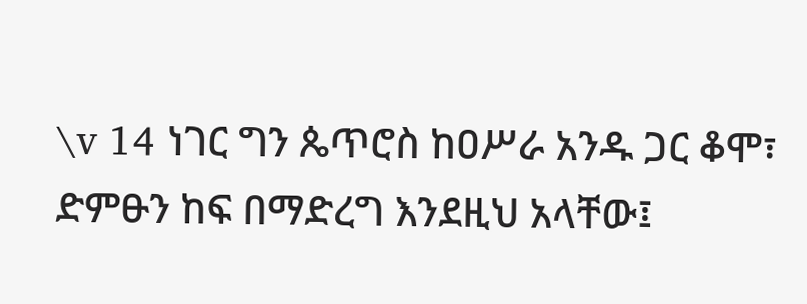\v 14 ነገር ግን ጴጥሮስ ከዐሥራ አንዱ ጋር ቆሞ፣ ድምፁን ከፍ በማድረግ እንደዚህ አላቸው፤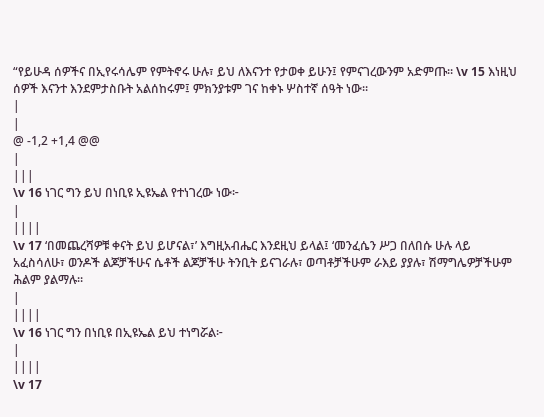“የይሁዳ ሰዎችና በኢየሩሳሌም የምትኖሩ ሁሉ፣ ይህ ለእናንተ የታወቀ ይሁን፤ የምናገረውንም አድምጡ። \v 15 እነዚህ ሰዎች እናንተ እንደምታስቡት አልሰከሩም፤ ምክንያቱም ገና ከቀኑ ሦስተኛ ሰዓት ነው።
|
|
@ -1,2 +1,4 @@
|
|||
\v 16 ነገር ግን ይህ በነቢዩ ኢዩኤል የተነገረው ነው፦
|
||||
\v 17 ‘በመጨረሻዎቹ ቀናት ይህ ይሆናል፣’ እግዚአብሔር እንደዚህ ይላል፤ ‘መንፈሴን ሥጋ በለበሱ ሁሉ ላይ አፈስሳለሁ፣ ወንዶች ልጆቻችሁና ሴቶች ልጆቻችሁ ትንቢት ይናገራሉ፣ ወጣቶቻችሁም ራእይ ያያሉ፣ ሽማግሌዎቻችሁም ሕልም ያልማሉ።
|
||||
\v 16 ነገር ግን በነቢዩ በኢዩኤል ይህ ተነግሯል፦
|
||||
\v 17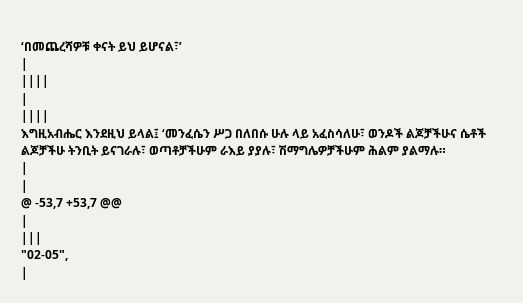‘በመጨረሻዎቹ ቀናት ይህ ይሆናል፣’
|
||||
|
||||
እግዚአብሔር እንደዚህ ይላል፤ ‘መንፈሴን ሥጋ በለበሱ ሁሉ ላይ አፈስሳለሁ፣ ወንዶች ልጆቻችሁና ሴቶች ልጆቻችሁ ትንቢት ይናገራሉ፣ ወጣቶቻችሁም ራእይ ያያሉ፣ ሽማግሌዎቻችሁም ሕልም ያልማሉ።
|
|
@ -53,7 +53,7 @@
|
|||
"02-05",
|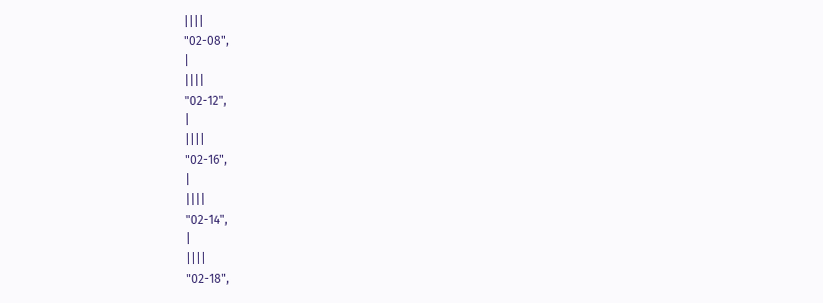||||
"02-08",
|
||||
"02-12",
|
||||
"02-16",
|
||||
"02-14",
|
||||
"02-18",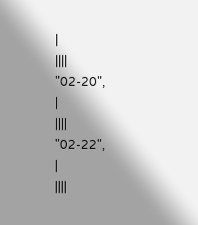|
||||
"02-20",
|
||||
"02-22",
|
||||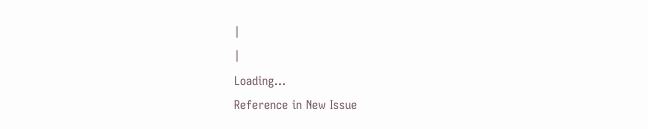|
|
Loading…
Reference in New Issue